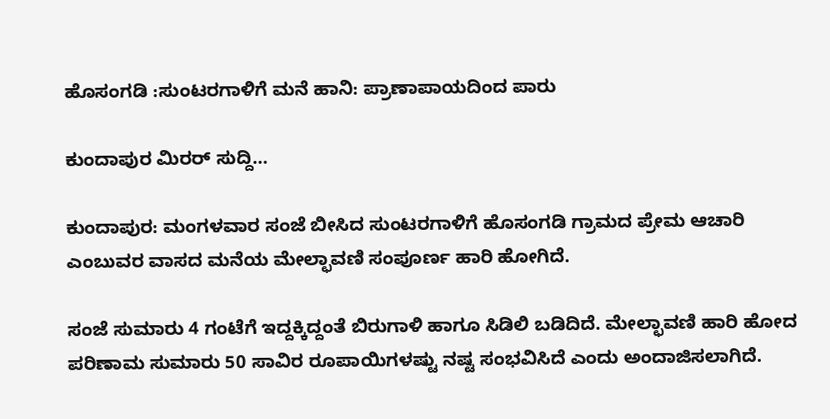ಹೊಸಂಗಡಿ :ಸುಂಟರಗಾಳಿಗೆ ಮನೆ ಹಾನಿ: ಪ್ರಾಣಾಪಾಯದಿಂದ ಪಾರು

ಕುಂದಾಪುರ ಮಿರರ್ ಸುದ್ದಿ…

ಕುಂದಾಪುರ: ಮಂಗಳವಾರ ಸಂಜೆ ಬೀಸಿದ ಸುಂಟರಗಾಳಿಗೆ ಹೊಸಂಗಡಿ ಗ್ರಾಮದ ಪ್ರೇಮ ಆಚಾರಿ ಎಂಬುವರ ವಾಸದ ಮನೆಯ ಮೇಲ್ಛಾವಣಿ ಸಂಪೂರ್ಣ ಹಾರಿ ಹೋಗಿದೆ.

ಸಂಜೆ ಸುಮಾರು 4 ಗಂಟೆಗೆ ಇದ್ದಕ್ಕಿದ್ದಂತೆ ಬಿರುಗಾಳಿ ಹಾಗೂ ಸಿಡಿಲಿ ಬಡಿದಿದೆ. ಮೇಲ್ಛಾವಣಿ ಹಾರಿ ಹೋದ ಪರಿಣಾಮ ಸುಮಾರು 50 ಸಾವಿರ ರೂಪಾಯಿಗಳಷ್ಟು ನಷ್ಟ ಸಂಭವಿಸಿದೆ ಎಂದು ಅಂದಾಜಿಸಲಾಗಿದೆ.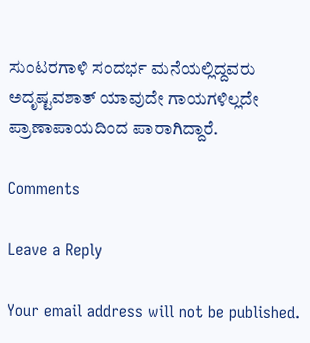ಸುಂಟರಗಾಳಿ ಸಂದರ್ಭ ಮನೆಯಲ್ಲಿದ್ದವರು ಅದೃಷ್ಟವಶಾತ್ ಯಾವುದೇ ಗಾಯಗಳಿಲ್ಲದೇ ಪ್ರಾಣಾಪಾಯದಿಂದ ಪಾರಾಗಿದ್ದಾರೆ.

Comments

Leave a Reply

Your email address will not be published.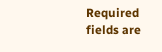Required fields are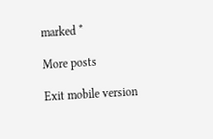marked *

More posts

Exit mobile version